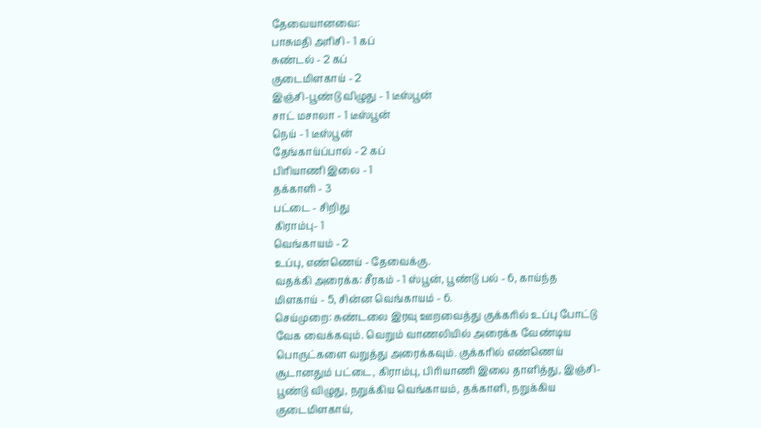தேவையானவை:
பாசுமதி அரிசி - 1 கப்
சுண்டல் - 2 கப்
குடைமிளகாய் - 2
இஞ்சி-பூண்டு விழுது - 1 டீஸ்பூன்
சாட் மசாலா - 1 டீஸ்பூன்
நெய் - 1 டீஸ்பூன்
தேங்காய்ப்பால் - 2 கப்
பிரியாணி இலை - 1
தக்காளி - 3
பட்டை - சிறிது
கிராம்பு- 1
வெங்காயம் - 2
உப்பு, எண்ணெய் - தேவைக்கு.
வதக்கி அரைக்க: சீரகம் - 1 ஸ்பூன், பூண்டு பல் - 6, காய்ந்த மிளகாய் - 5, சின்ன வெங்காயம் - 6.
செய்முறை: சுண்டலை இரவு ஊறவைத்து குக்கரில் உப்பு போட்டு வேக வைக்கவும். வெறும் வாணலியில் அரைக்க வேண்டிய பொருட்களை வறுத்து அரைக்கவும். குக்கரில் எண்ணெய் சூடானதும் பட்டை, கிராம்பு, பிரியாணி இலை தாளித்து, இஞ்சி-பூண்டு விழுது, நறுக்கிய வெங்காயம், தக்காளி, நறுக்கிய குடைமிளகாய்,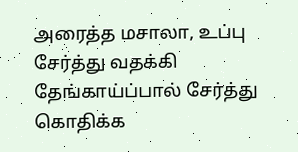அரைத்த மசாலா, உப்பு சேர்த்து வதக்கி தேங்காய்ப்பால் சேர்த்து கொதிக்க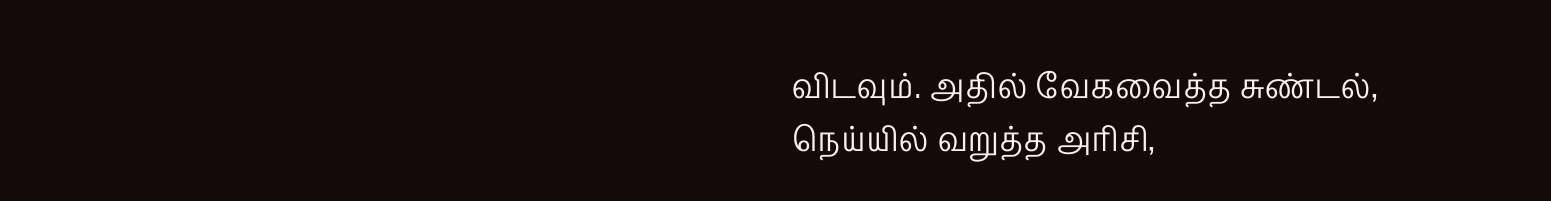விடவும். அதில் வேகவைத்த சுண்டல், நெய்யில் வறுத்த அரிசி,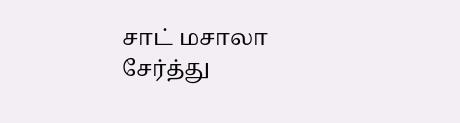சாட் மசாலா சேர்த்து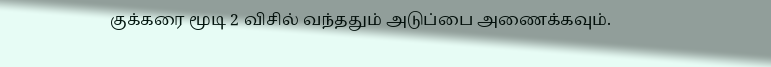குக்கரை மூடி 2 விசில் வந்ததும் அடுப்பை அணைக்கவும்.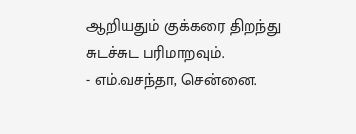ஆறியதும் குக்கரை திறந்து சுடச்சுட பரிமாறவும்.
- எம்.வசந்தா, சென்னை.